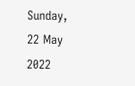Sunday, 22 May 2022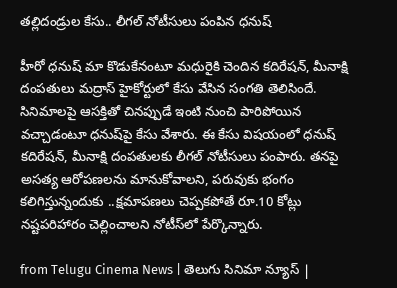త‌ల్లిదండ్రుల కేసు.. లీగ‌ల్ నోటీసులు పంపిన ధ‌నుష్‌

హీరో ధ‌నుష్ మా కొడుకేనంటూ మ‌ధురైకి చెందిన క‌దిరేష‌న్‌, మీనాక్షి దంప‌తులు మ‌ద్రాస్ హైకోర్టులో కేసు వేసిన సంగ‌తి తెలిసిందే. సినిమాల‌పై ఆస‌క్తితో చిన‌ప్పుడే ఇంటి నుంచి పారిపోయిన వచ్చాడంటూ ధ‌నుష్‌పై కేసు వేశారు. ఈ కేసు విష‌యంలో ధ‌నుష్ క‌దిరేష‌న్‌, మీనాక్షి దంప‌తుల‌కు లీగ‌ల్ నోటీసులు పంపారు. త‌న‌పై అస‌త్య ఆరోప‌ణ‌ల‌ను మానుకోవాల‌ని, ప‌రువుకు భంగం క‌లిగిస్తున్నందుకు ..క్ష‌మాప‌ణ‌లు చెప్ప‌క‌పోతే రూ.10 కోట్లు న‌ష్ట‌ప‌రిహారం చెల్లించాల‌ని నోటీస్‌లో పేర్కొన్నారు.

from Telugu Cinema News | తెలుగు సినిమా న్యూస్ |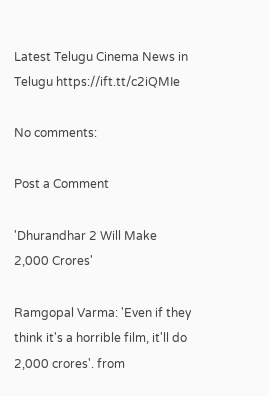Latest Telugu Cinema News in Telugu https://ift.tt/c2iQMIe

No comments:

Post a Comment

'Dhurandhar 2 Will Make 2,000 Crores'

Ramgopal Varma: 'Even if they think it's a horrible film, it'll do 2,000 crores'. from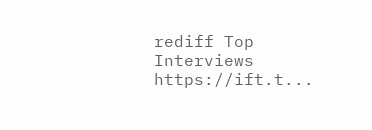rediff Top Interviews https://ift.t...